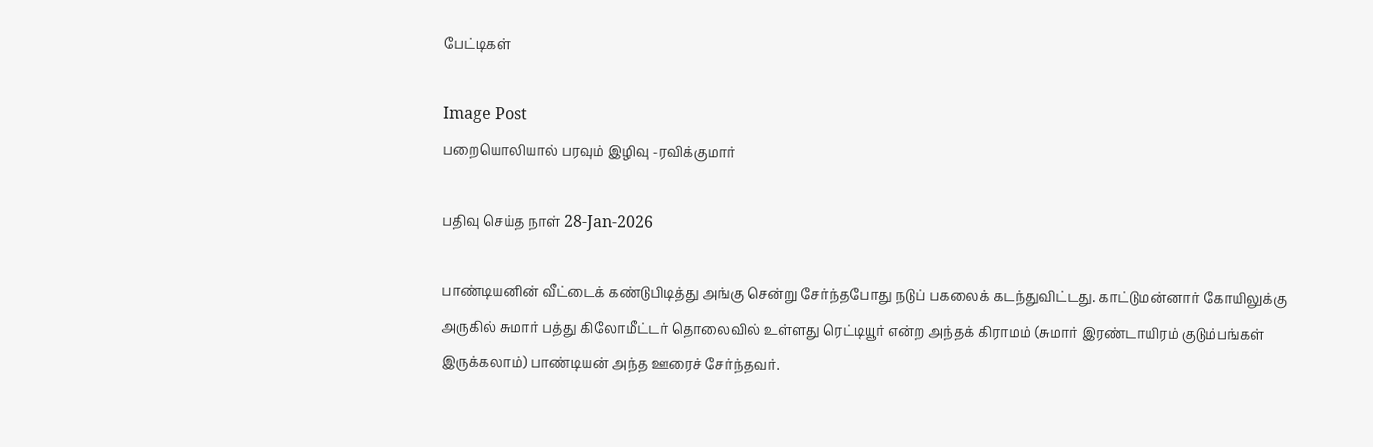பேட்டிகள்

Image Post
பறையொலியால் பரவும் இழிவு -ரவிக்குமார்

பதிவு செய்த நாள் 28-Jan-2026

பாண்டியனின் வீட்டைக் கண்டுபிடித்து அங்கு சென்று சேர்ந்தபோது நடுப் பகலைக் கடந்துவிட்டது. காட்டுமன்னார் கோயிலுக்கு அருகில் சுமார் பத்து கிலோமீட்டர் தொலைவில் உள்ளது ரெட்டியூர் என்ற அந்தக் கிராமம் (சுமார் இரண்டாயிரம் குடும்பங்கள் இருக்கலாம்) பாண்டியன் அந்த ஊரைச் சேர்ந்தவர்.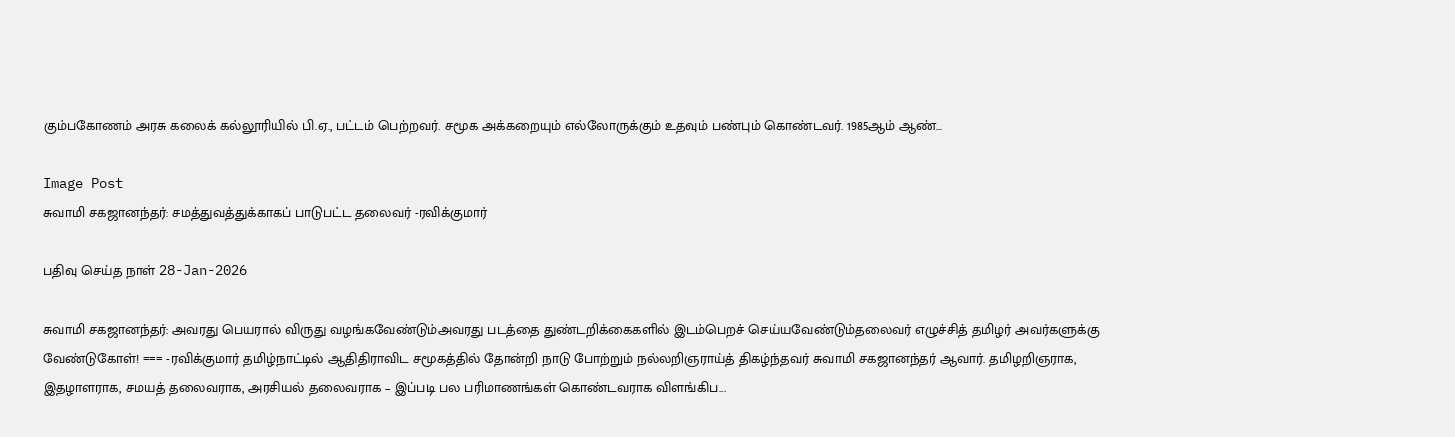கும்பகோணம் அரசு கலைக் கல்லூரியில் பி.ஏ., பட்டம் பெற்றவர். சமூக அக்கறையும் எல்லோருக்கும் உதவும் பண்பும் கொண்டவர். 1985ஆம் ஆண்...

Image Post
சுவாமி சகஜானந்தர்: சமத்துவத்துக்காகப் பாடுபட்ட தலைவர் -ரவிக்குமார்

பதிவு செய்த நாள் 28-Jan-2026

சுவாமி சகஜானந்தர்: அவரது பெயரால் விருது வழங்கவேண்டும்அவரது படத்தை துண்டறிக்கைகளில் இடம்பெறச் செய்யவேண்டும்தலைவர் எழுச்சித் தமிழர் அவர்களுக்கு வேண்டுகோள்! === -ரவிக்குமார் தமிழ்நாட்டில் ஆதிதிராவிட சமூகத்தில் தோன்றி நாடு போற்றும் நல்லறிஞராய்த் திகழ்ந்தவர் சுவாமி சகஜானந்தர் ஆவார். தமிழறிஞராக, இதழாளராக, சமயத் தலைவராக, அரசியல் தலைவராக – இப்படி பல பரிமாணங்கள் கொண்டவராக விளங்கிப...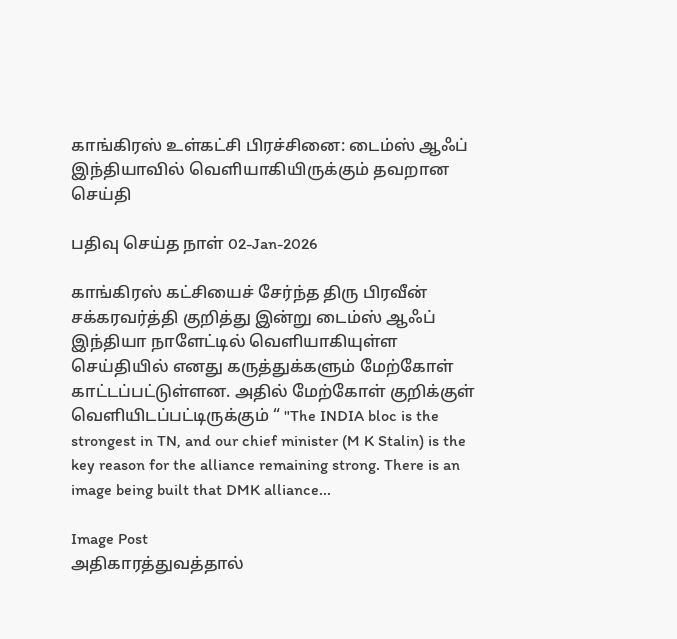காங்கிரஸ் உள்கட்சி பிரச்சினை: டைம்ஸ் ஆஃப் இந்தியாவில் வெளியாகியிருக்கும் தவறான செய்தி

பதிவு செய்த நாள் 02-Jan-2026

காங்கிரஸ் கட்சியைச் சேர்ந்த திரு பிரவீன் சக்கரவர்த்தி குறித்து இன்று டைம்ஸ் ஆஃப் இந்தியா நாளேட்டில் வெளியாகியுள்ள செய்தியில் எனது கருத்துக்களும் மேற்கோள் காட்டப்பட்டுள்ளன. அதில் மேற்கோள் குறிக்குள் வெளியிடப்பட்டிருக்கும் “ "The INDIA bloc is the strongest in TN, and our chief minister (M K Stalin) is the key reason for the alliance remaining strong. There is an image being built that DMK alliance...

Image Post
அதிகாரத்துவத்தால்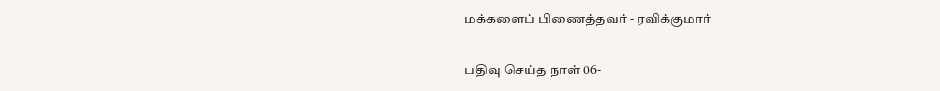மக்களைப் பிணைத்தவர் - ரவிக்குமார்

பதிவு செய்த நாள் 06-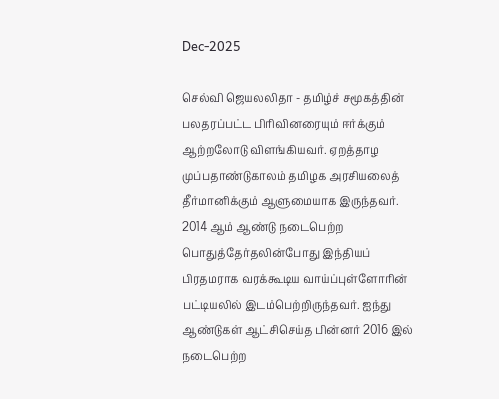Dec-2025

செல்வி ஜெயலலிதா - தமிழ்ச் சமூகத்தின் பலதரப்பட்ட பிரிவினரையும் ஈர்க்கும் ஆற்றலோடு விளங்கியவர். ஏறத்தாழ முப்பதாண்டுகாலம் தமிழக அரசியலைத் தீர்மானிக்கும் ஆளுமையாக இருந்தவர். 2014 ஆம் ஆண்டு நடைபெற்ற பொதுத்தேர்தலின்போது இந்தியப் பிரதமராக வரக்கூடிய வாய்ப்புள்ளோரின் பட்டியலில் இடம்பெற்றிருந்தவர். ஐந்து ஆண்டுகள் ஆட்சிசெய்த பின்னர் 2016 இல் நடைபெற்ற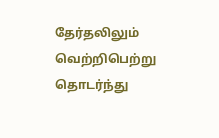தேர்தலிலும் வெற்றிபெற்று தொடர்ந்து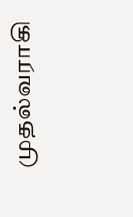முதல்வராகி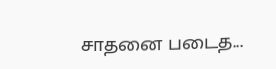சாதனை படைத...